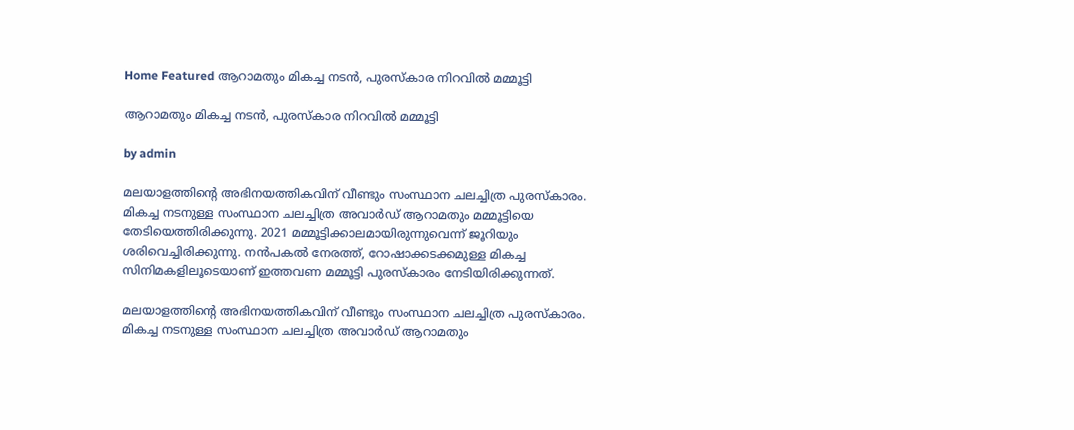Home Featured ആറാമതും മികച്ച നടൻ, പുരസ്‍കാര നിറവില്‍ മമ്മൂട്ടി

ആറാമതും മികച്ച നടൻ, പുരസ്‍കാര നിറവില്‍ മമ്മൂട്ടി

by admin

മലയാളത്തിന്റെ അഭിനയത്തികവിന് വീണ്ടും സംസ്ഥാന ചലച്ചിത്ര പുരസ്‍കാരം. മികച്ച നടനുള്ള സംസ്ഥാന ചലച്ചിത്ര അവാര്‍ഡ് ആറാമതും മമ്മൂട്ടിയെ തേടിയെത്തിരിക്കുന്നു. 2021 മമ്മൂട്ടിക്കാലമായിരുന്നുവെന്ന് ജൂറിയും ശരിവെച്ചിരിക്കുന്നു. നൻപകല്‍ നേരത്ത്, റോഷാക്കടക്കമുള്ള മികച്ച സിനിമകളിലൂടെയാണ് ഇത്തവണ മമ്മൂട്ടി പുരസ്‍കാരം നേടിയിരിക്കുന്നത്.

മലയാളത്തിന്റെ അഭിനയത്തികവിന് വീണ്ടും സംസ്ഥാന ചലച്ചിത്ര പുരസ്‍കാരം. മികച്ച നടനുള്ള സംസ്ഥാന ചലച്ചിത്ര അവാര്‍ഡ് ആറാമതും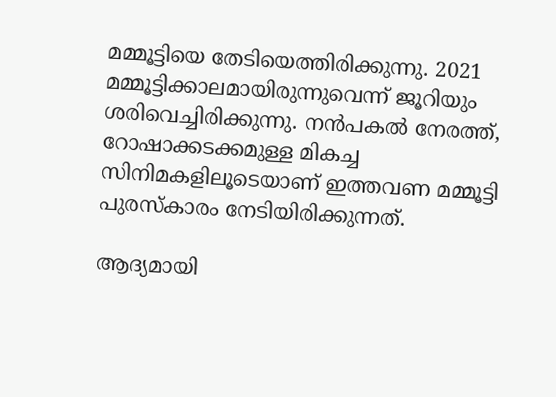മമ്മൂട്ടിയെ തേടിയെത്തിരിക്കുന്നു. 2021 മമ്മൂട്ടിക്കാലമായിരുന്നുവെന്ന് ജൂറിയും ശരിവെച്ചിരിക്കുന്നു. നൻപകല്‍ നേരത്ത്, റോഷാക്കടക്കമുള്ള മികച്ച സിനിമകളിലൂടെയാണ് ഇത്തവണ മമ്മൂട്ടി പുരസ്‍കാരം നേടിയിരിക്കുന്നത്.

ആദ്യമായി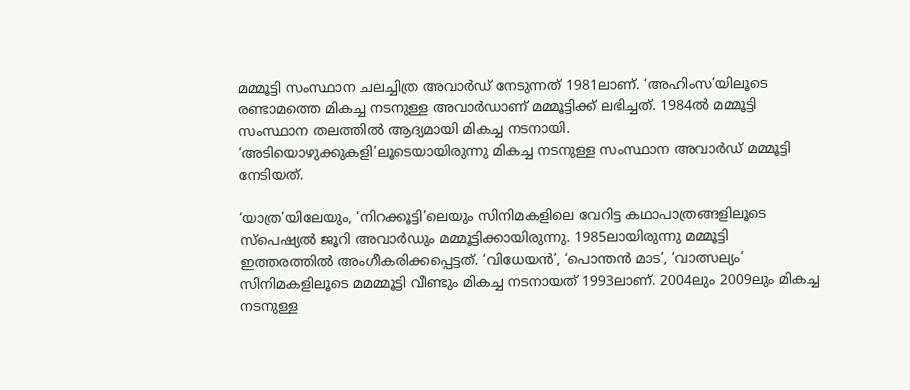മമ്മൂട്ടി സംസ്ഥാന ചലച്ചിത്ര അവാര്‍ഡ് നേടുന്നത് 1981ലാണ്. ‘അഹിംസ’യിലൂടെ രണ്ടാമത്തെ മികച്ച നടനുള്ള അവാര്‍ഡാണ് മമ്മൂട്ടിക്ക് ലഭിച്ചത്. 1984ല്‍ മമ്മൂട്ടി സംസ്ഥാന തലത്തില്‍ ആദ്യമായി മികച്ച നടനായി. ‘അടിയൊഴുക്കുകളി’ലൂടെയായിരുന്നു മികച്ച നടനുള്ള സംസ്ഥാന അവാര്‍ഡ് മമ്മൂട്ടി നേടിയത്.

‘യാത്ര’യിലേയും, ‘നിറക്കൂട്ടി’ലെയും സിനിമകളിലെ വേറിട്ട കഥാപാത്രങ്ങളിലൂടെ സ്‍പെഷ്യല്‍ ജൂറി അവാര്‍ഡും മമ്മൂട്ടിക്കായിരുന്നു. 1985ലായിരുന്നു മമ്മൂട്ടി ഇത്തരത്തില്‍ അംഗീകരിക്കപ്പെട്ടത്. ‘വിധേയൻ’, ‘പൊന്തൻ മാട’, ‘വാത്സല്യം’ സിനിമകളിലൂടെ മമമ്മൂട്ടി വീണ്ടും മികച്ച നടനായത് 1993ലാണ്. 2004ലും 2009ലും മികച്ച നടനുള്ള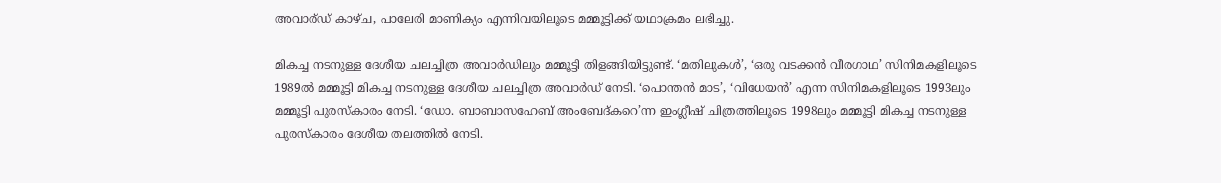അവാര്ഡ് കാഴ്‍ച, പാലേരി മാണിക്യം എന്നിവയിലൂടെ മമ്മൂട്ടിക്ക് യഥാക്രമം ലഭിച്ചു.

മികച്ച നടനുള്ള ദേശീയ ചലച്ചിത്ര അവാര്‍ഡിലും മമ്മൂട്ടി തിളങ്ങിയിട്ടുണ്ട്. ‘മതിലുകള്‍’, ‘ഒരു വടക്കൻ വീരഗാഥ’ സിനിമകളിലൂടെ 1989ല്‍ മമ്മൂട്ടി മികച്ച നടനുള്ള ദേശീയ ചലച്ചിത്ര അവാര്‍ഡ് നേടി. ‘പൊന്തൻ മാട’, ‘വിധേയൻ’ എന്ന സിനിമകളിലൂടെ 1993ലും മമ്മൂട്ടി പുരസ്‍കാരം നേടി. ‘ഡോ. ബാബാസഹേബ് അംബേദ്‍കറെ’ന്ന ഇംഗ്ലീഷ് ചിത്രത്തിലൂടെ 1998ലും മമ്മൂട്ടി മികച്ച നടനുള്ള പുരസ്‍കാരം ദേശീയ തലത്തില്‍ നേടി.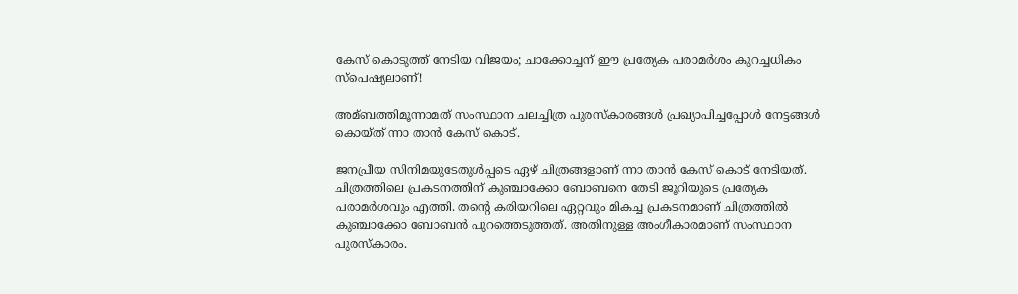കേസ് കൊടുത്ത് നേടിയ വിജയം; ചാക്കോച്ചന് ഈ പ്രത്യേക പരാമര്‍ശം കുറച്ചധികം സ്‌പെഷ്യലാണ്!

അമ്ബത്തിമൂന്നാമത് സംസ്ഥാന ചലച്ചിത്ര പുരസ്‌കാരങ്ങള്‍ പ്രഖ്യാപിച്ചപ്പോള്‍ നേട്ടങ്ങള്‍ കൊയ്ത് ന്നാ താന്‍ കേസ് കൊട്.

ജനപ്രീയ സിനിമയുടേതുള്‍പ്പടെ ഏഴ് ചിത്രങ്ങളാണ് ന്നാ താന്‍ കേസ് കൊട് നേടിയത്. ചിത്രത്തിലെ പ്രകടനത്തിന് കുഞ്ചാക്കോ ബോബനെ തേടി ജൂറിയുടെ പ്രത്യേക പരാമര്‍ശവും എത്തി. തന്റെ കരിയറിലെ ഏറ്റവും മികച്ച പ്രകടനമാണ് ചിത്രത്തില്‍ കുഞ്ചാക്കോ ബോബന്‍ പുറത്തെടുത്തത്. അതിനുള്ള അംഗീകാരമാണ് സംസ്ഥാന പുരസ്‌കാരം.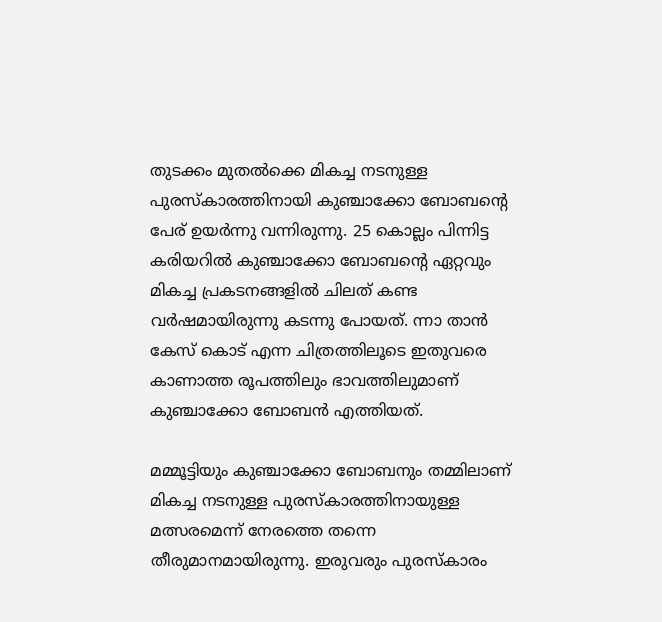തുടക്കം മുതല്‍ക്കെ മികച്ച നടനുള്ള പുരസ്‌കാരത്തിനായി കുഞ്ചാക്കോ ബോബന്റെ പേര് ഉയര്‍ന്നു വന്നിരുന്നു. 25 കൊല്ലം പിന്നിട്ട കരിയറില്‍ കുഞ്ചാക്കോ ബോബന്റെ ഏറ്റവും മികച്ച പ്രകടനങ്ങളില്‍ ചിലത് കണ്ട വര്‍ഷമായിരുന്നു കടന്നു പോയത്. ന്നാ താന്‍ കേസ് കൊട് എന്ന ചിത്രത്തിലൂടെ ഇതുവരെ കാണാത്ത രൂപത്തിലും ഭാവത്തിലുമാണ് കുഞ്ചാക്കോ ബോബന്‍ എത്തിയത്.

മമ്മൂട്ടിയും കുഞ്ചാക്കോ ബോബനും തമ്മിലാണ് മികച്ച നടനുള്ള പുരസ്‌കാരത്തിനായുള്ള മത്സരമെന്ന് നേരത്തെ തന്നെ തീരുമാനമായിരുന്നു. ഇരുവരും പുരസ്‌കാരം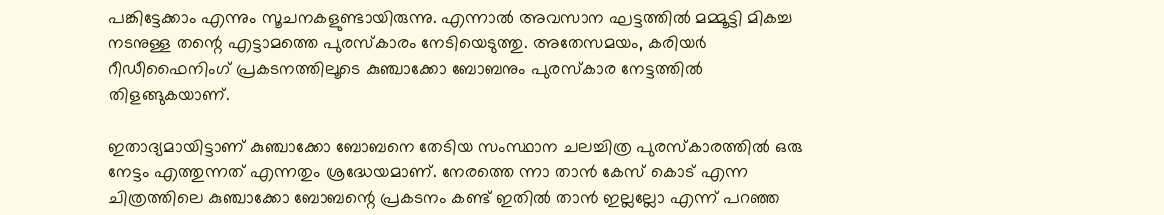പങ്കിട്ടേക്കാം എന്നും സൂചനകളുണ്ടായിരുന്നു. എന്നാല്‍ അവസാന ഘട്ടത്തില്‍ മമ്മൂട്ടി മികച്ച നടനുള്ള തന്റെ എട്ടാമത്തെ പുരസ്‌കാരം നേടിയെടുത്തു. അതേസമയം, കരിയര്‍ റീഡീഫൈനിംഗ് പ്രകടനത്തിലൂടെ കുഞ്ചാക്കോ ബോബനും പുരസ്‌കാര നേട്ടത്തില്‍ തിളങ്ങുകയാണ്.

ഇതാദ്യമായിട്ടാണ് കുഞ്ചാക്കോ ബോബനെ തേടിയ സംസ്ഥാന ചലച്ചിത്ര പുരസ്‌കാരത്തില്‍ ഒരു നേട്ടം എത്തുന്നത് എന്നതും ശ്രദ്ധേയമാണ്. നേരത്തെ ന്നാ താന്‍ കേസ് കൊട് എന്ന ചിത്രത്തിലെ കുഞ്ചാക്കോ ബോബന്റെ പ്രകടനം കണ്ട് ഇതില്‍ താന്‍ ഇല്ലല്ലോ എന്ന് പറഞ്ഞ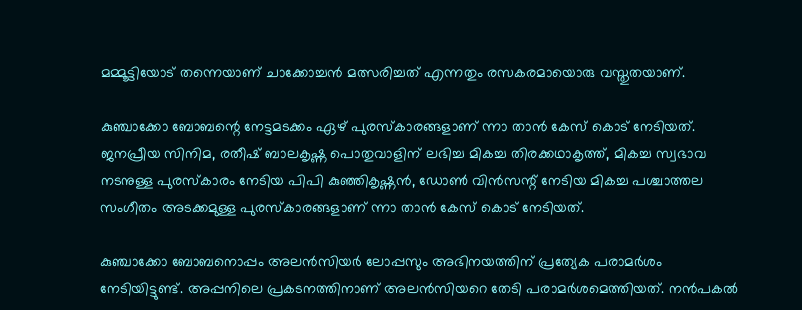മമ്മൂട്ടിയോട് തന്നെയാണ് ചാക്കോച്ചന്‍ മത്സരിച്ചത് എന്നതും രസകരമായൊരു വസ്തുതയാണ്.

കുഞ്ചാക്കോ ബോബന്റെ നേട്ടമടക്കം ഏഴ് പുരസ്‌കാരങ്ങളാണ് ന്നാ താന്‍ കേസ് കൊട് നേടിയത്. ജനപ്രീയ സിനിമ, രതീഷ് ബാലകൃഷ്ണ പൊതുവാളിന് ലഭിച്ച മികച്ച തിരക്കഥാകൃത്ത്, മികച്ച സ്വഭാവ നടനുള്ള പുരസ്‌കാരം നേടിയ പിപി കുഞ്ഞികൃഷ്ണന്‍, ഡോണ്‍ വിന്‍സന്റ് നേടിയ മികച്ച പശ്ചാത്തല സംഗീതം അടക്കമുള്ള പുരസ്‌കാരങ്ങളാണ് ന്നാ താന്‍ കേസ് കൊട് നേടിയത്.

കുഞ്ചാക്കോ ബോബനൊപ്പം അലന്‍സിയര്‍ ലോപ്പസും അഭിനയത്തിന് പ്രത്യേക പരാമര്‍ശം നേടിയിട്ടുണ്ട്. അപ്പനിലെ പ്രകടനത്തിനാണ് അലന്‍സിയറെ തേടി പരാമര്‍ശമെത്തിയത്. നന്‍പകല്‍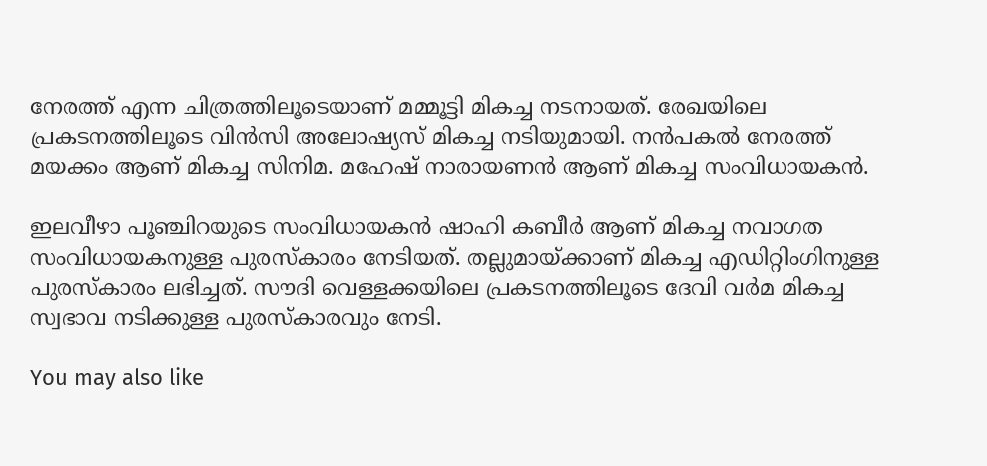നേരത്ത് എന്ന ചിത്രത്തിലൂടെയാണ് മമ്മൂട്ടി മികച്ച നടനായത്. രേഖയിലെ പ്രകടനത്തിലൂടെ വിന്‍സി അലോഷ്യസ് മികച്ച നടിയുമായി. നന്‍പകല്‍ നേരത്ത് മയക്കം ആണ് മികച്ച സിനിമ. മഹേഷ് നാരായണന്‍ ആണ് മികച്ച സംവിധായകന്‍.

ഇലവീഴാ പൂഞ്ചിറയുടെ സംവിധായകന്‍ ഷാഹി കബീര്‍ ആണ് മികച്ച നവാഗത സംവിധായകനുള്ള പുരസ്‌കാരം നേടിയത്. തല്ലുമായ്ക്കാണ് മികച്ച എഡിറ്റിംഗിനുള്ള പുരസ്‌കാരം ലഭിച്ചത്. സൗദി വെള്ളക്കയിലെ പ്രകടനത്തിലൂടെ ദേവി വര്‍മ മികച്ച സ്വഭാവ നടിക്കുള്ള പുരസ്‌കാരവും നേടി.

You may also like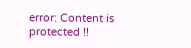error: Content is protected !!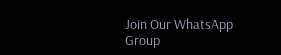Join Our WhatsApp Group